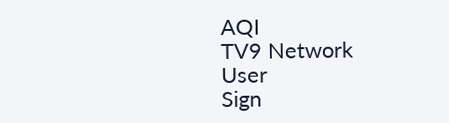AQI
TV9 Network
User
Sign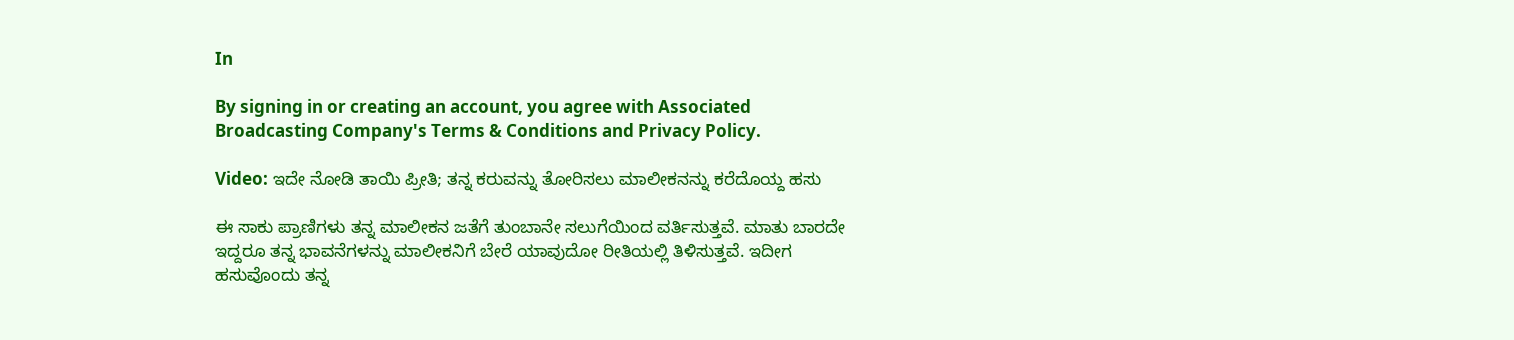In

By signing in or creating an account, you agree with Associated Broadcasting Company's Terms & Conditions and Privacy Policy.

Video: ಇದೇ ನೋಡಿ ತಾಯಿ ಪ್ರೀತಿ; ತನ್ನ ಕರುವನ್ನು ತೋರಿಸಲು ಮಾಲೀಕನನ್ನು ಕರೆದೊಯ್ದ ಹಸು

ಈ ಸಾಕು ಪ್ರಾಣಿಗಳು ತನ್ನ ಮಾಲೀಕನ ಜತೆಗೆ ತುಂಬಾನೇ ಸಲುಗೆಯಿಂದ ವರ್ತಿಸುತ್ತವೆ. ಮಾತು ಬಾರದೇ ಇದ್ದರೂ ತನ್ನ ಭಾವನೆಗಳನ್ನು ಮಾಲೀಕನಿಗೆ ಬೇರೆ ಯಾವುದೋ ರೀತಿಯಲ್ಲಿ ತಿಳಿಸುತ್ತವೆ. ಇದೀಗ ಹಸುವೊಂದು ತನ್ನ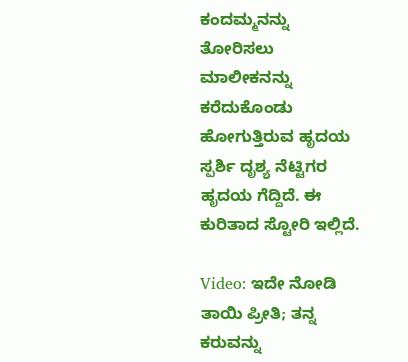ಕಂದಮ್ಮನನ್ನು ತೋರಿಸಲು ಮಾಲೀಕನನ್ನು ಕರೆದುಕೊಂಡು ಹೋಗುತ್ತಿರುವ ಹೃದಯ ಸ್ಪರ್ಶಿ ದೃಶ್ಯ ನೆಟ್ಟಿಗರ ಹೃದಯ ಗೆದ್ದಿದೆ. ಈ ಕುರಿತಾದ ಸ್ಟೋರಿ ಇಲ್ಲಿದೆ.

Video: ಇದೇ ನೋಡಿ ತಾಯಿ ಪ್ರೀತಿ; ತನ್ನ ಕರುವನ್ನು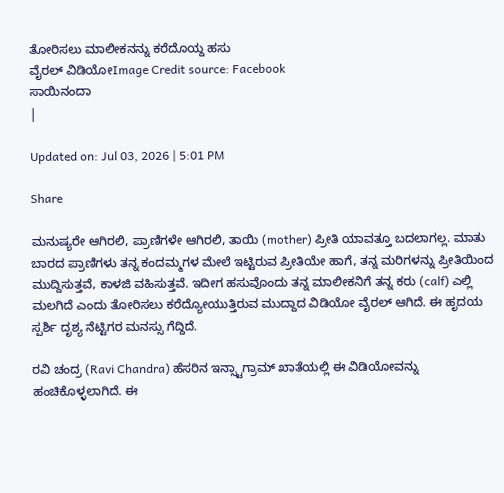ತೋರಿಸಲು ಮಾಲೀಕನನ್ನು ಕರೆದೊಯ್ದ ಹಸು
ವೈರಲ್‌ ವಿಡಿಯೋImage Credit source: Facebook
ಸಾಯಿನಂದಾ
|

Updated on: Jul 03, 2026 | 5:01 PM

Share

ಮನುಷ್ಯರೇ ಆಗಿರಲಿ, ಪ್ರಾಣಿಗಳೇ ಆಗಿರಲಿ, ತಾಯಿ (mother) ಪ್ರೀತಿ ಯಾವತ್ತೂ ಬದಲಾಗಲ್ಲ. ಮಾತು ಬಾರದ ಪ್ರಾಣಿಗಳು ತನ್ನ ಕಂದಮ್ಮಗಳ ಮೇಲೆ ಇಟ್ಟಿರುವ ಪ್ರೀತಿಯೇ ಹಾಗೆ, ತನ್ನ ಮರಿಗಳನ್ನು ಪ್ರೀತಿಯಿಂದ ಮುದ್ದಿಸುತ್ತವೆ, ಕಾಳಜಿ ವಹಿಸುತ್ತವೆ. ಇದೀಗ ಹಸುವೊಂದು ತನ್ನ ಮಾಲೀಕನಿಗೆ ತನ್ನ ಕರು (calf) ಎಲ್ಲಿ ಮಲಗಿದೆ ಎಂದು ತೋರಿಸಲು ಕರೆದ್ಯೋಯುತ್ತಿರುವ ಮುದ್ದಾದ ವಿಡಿಯೋ ವೈರಲ್ ಆಗಿದೆ. ಈ ಹೃದಯ ಸ್ಪರ್ಶಿ ದೃಶ್ಯ ನೆಟ್ಟಿಗರ ಮನಸ್ಸು ಗೆದ್ದಿದೆ.

ರವಿ ಚಂದ್ರ (Ravi Chandra) ಹೆಸರಿನ ಇನ್ಸ್ಟಾಗ್ರಾಮ್ ಖಾತೆಯಲ್ಲಿ ಈ ವಿಡಿಯೋವನ್ನು ಹಂಚಿಕೊಳ್ಳಲಾಗಿದೆ. ಈ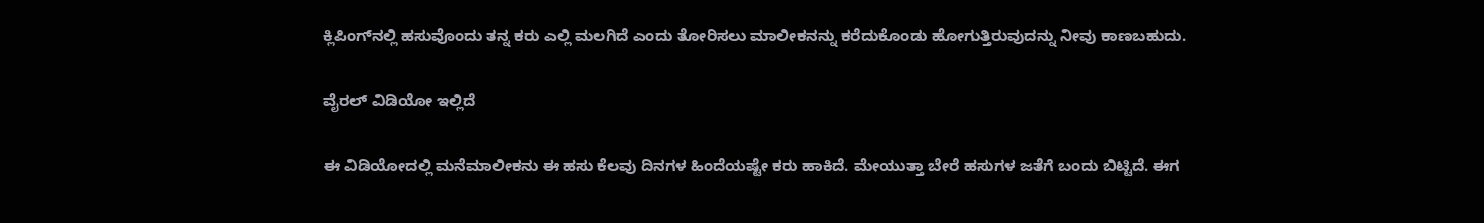ಕ್ಲಿಪಿಂಗ್‌ನಲ್ಲಿ ಹಸುವೊಂದು ತನ್ನ ಕರು ಎಲ್ಲಿ ಮಲಗಿದೆ ಎಂದು ತೋರಿಸಲು ಮಾಲೀಕನನ್ನು ಕರೆದುಕೊಂಡು ಹೋಗುತ್ತಿರುವುದನ್ನು ನೀವು ಕಾಣಬಹುದು.

ವೈರಲ್ ವಿಡಿಯೋ ಇಲ್ಲಿದೆ

ಈ ವಿಡಿಯೋದಲ್ಲಿ ಮನೆಮಾಲೀಕನು ಈ ಹಸು ಕೆಲವು ದಿನಗಳ ಹಿಂದೆಯಷ್ಟೇ ಕರು ಹಾಕಿದೆ. ಮೇಯುತ್ತಾ ಬೇರೆ ಹಸುಗಳ ಜತೆಗೆ ಬಂದು ಬಿಟ್ಟಿದೆ. ಈಗ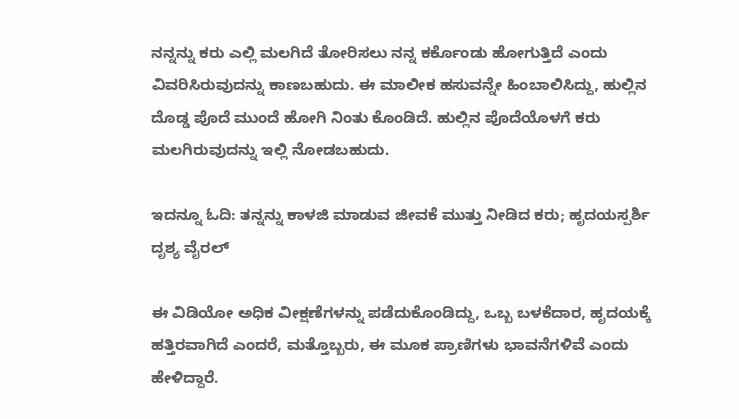ನನ್ನನ್ನು ಕರು ಎಲ್ಲಿ ಮಲಗಿದೆ ತೋರಿಸಲು ನನ್ನ ಕರ್ಕೊಂಡು ಹೋಗುತ್ತಿದೆ ಎಂದು ವಿವರಿಸಿರುವುದನ್ನು ಕಾಣಬಹುದು. ಈ ಮಾಲೀಕ ಹಸುವನ್ನೇ ಹಿಂಬಾಲಿಸಿದ್ದು, ಹುಲ್ಲಿನ ದೊಡ್ಡ ಪೊದೆ ಮುಂದೆ ಹೋಗಿ ನಿಂತು ಕೊಂಡಿದೆ. ಹುಲ್ಲಿನ ಪೊದೆಯೊಳಗೆ ಕರು ಮಲಗಿರುವುದನ್ನು ಇಲ್ಲಿ ನೋಡಬಹುದು.

ಇದನ್ನೂ ಓದಿ: ತನ್ನನ್ನು ಕಾಳಜಿ ಮಾಡುವ ಜೀವಕೆ ಮುತ್ತು ನೀಡಿದ ಕರು; ಹೃದಯಸ್ಪರ್ಶಿ ದೃಶ್ಯ ವೈರಲ್‌

ಈ ವಿಡಿಯೋ ಅಧಿಕ ವೀಕ್ಷಣೆಗಳನ್ನು ಪಡೆದುಕೊಂಡಿದ್ದು, ಒಬ್ಬ ಬಳಕೆದಾರ, ಹೃದಯಕ್ಕೆ ಹತ್ತಿರವಾಗಿದೆ ಎಂದರೆ, ಮತ್ತೊಬ್ಬರು, ಈ ಮೂಕ ಪ್ರಾಣಿಗಳು ಭಾವನೆಗಳಿವೆ ಎಂದು ಹೇಳಿದ್ದಾರೆ.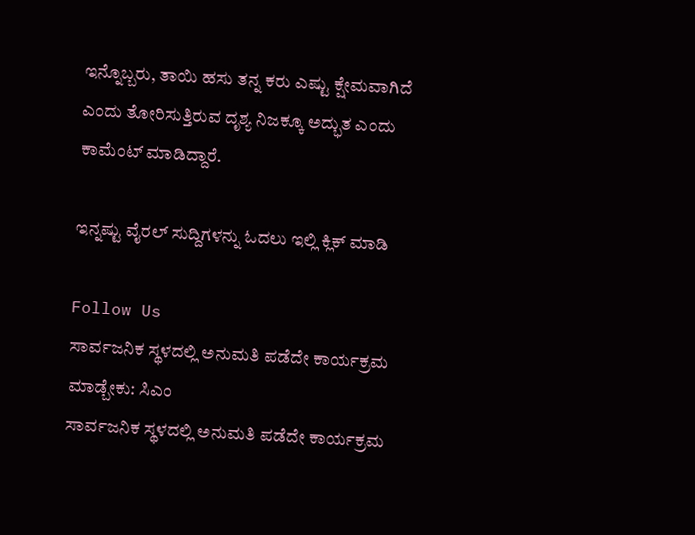ಇನ್ನೊಬ್ಬರು, ತಾಯಿ ಹಸು ತನ್ನ ಕರು ಎಷ್ಟು ಕ್ಷೇಮವಾಗಿದೆ ಎಂದು ತೋರಿಸುತ್ತಿರುವ ದೃಶ್ಯ ನಿಜಕ್ಕೂ ಅದ್ಭುತ ಎಂದು ಕಾಮೆಂಟ್ ಮಾಡಿದ್ದಾರೆ.

ಇನ್ನಷ್ಟು ವೈರಲ್ ಸುದ್ದಿಗಳನ್ನು ಓದಲು ಇಲ್ಲಿ ಕ್ಲಿಕ್ ಮಾಡಿ

Follow Us
ಸಾರ್ವಜನಿಕ ಸ್ಥಳದಲ್ಲಿ ಅನುಮತಿ ಪಡೆದೇ ಕಾರ್ಯಕ್ರಮ ಮಾಡ್ಬೇಕು: ಸಿಎಂ
ಸಾರ್ವಜನಿಕ ಸ್ಥಳದಲ್ಲಿ ಅನುಮತಿ ಪಡೆದೇ ಕಾರ್ಯಕ್ರಮ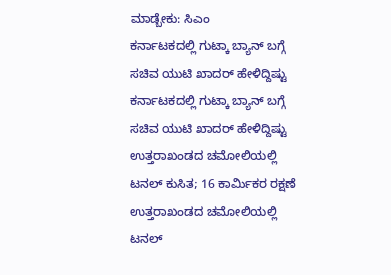ಮಾಡ್ಬೇಕು: ಸಿಎಂ
ಕರ್ನಾಟಕದಲ್ಲಿ ಗುಟ್ಕಾ ಬ್ಯಾನ್ ಬಗ್ಗೆ ಸಚಿವ ಯುಟಿ ಖಾದರ್ ಹೇಳಿದ್ದಿಷ್ಟು
ಕರ್ನಾಟಕದಲ್ಲಿ ಗುಟ್ಕಾ ಬ್ಯಾನ್ ಬಗ್ಗೆ ಸಚಿವ ಯುಟಿ ಖಾದರ್ ಹೇಳಿದ್ದಿಷ್ಟು
ಉತ್ತರಾಖಂಡದ ಚಮೋಲಿಯಲ್ಲಿ ಟನಲ್ ಕುಸಿತ; 16 ಕಾರ್ಮಿಕರ ರಕ್ಷಣೆ
ಉತ್ತರಾಖಂಡದ ಚಮೋಲಿಯಲ್ಲಿ ಟನಲ್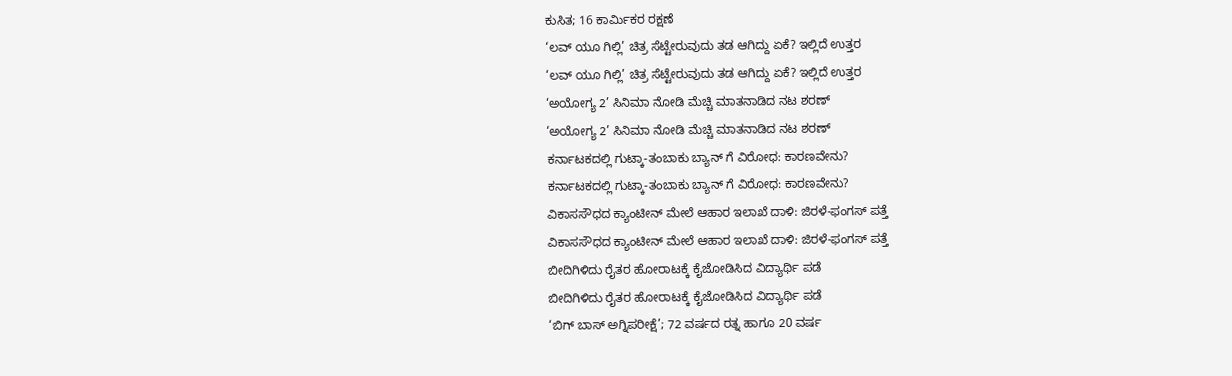ಕುಸಿತ; 16 ಕಾರ್ಮಿಕರ ರಕ್ಷಣೆ
‘ಲವ್ ಯೂ ಗಿಲ್ಲಿ’ ಚಿತ್ರ ಸೆಟ್ಟೇರುವುದು ತಡ ಆಗಿದ್ದು ಏಕೆ? ಇಲ್ಲಿದೆ ಉತ್ತರ
‘ಲವ್ ಯೂ ಗಿಲ್ಲಿ’ ಚಿತ್ರ ಸೆಟ್ಟೇರುವುದು ತಡ ಆಗಿದ್ದು ಏಕೆ? ಇಲ್ಲಿದೆ ಉತ್ತರ
‘ಅಯೋಗ್ಯ 2’ ಸಿನಿಮಾ ನೋಡಿ ಮೆಚ್ಚಿ ಮಾತನಾಡಿದ ನಟ ಶರಣ್
‘ಅಯೋಗ್ಯ 2’ ಸಿನಿಮಾ ನೋಡಿ ಮೆಚ್ಚಿ ಮಾತನಾಡಿದ ನಟ ಶರಣ್
ಕರ್ನಾಟಕದಲ್ಲಿ ಗುಟ್ಕಾ-ತಂಬಾಕು ಬ್ಯಾನ್ ಗೆ ವಿರೋಧ: ಕಾರಣವೇನು?
ಕರ್ನಾಟಕದಲ್ಲಿ ಗುಟ್ಕಾ-ತಂಬಾಕು ಬ್ಯಾನ್ ಗೆ ವಿರೋಧ: ಕಾರಣವೇನು?
ವಿಕಾಸಸೌಧದ ಕ್ಯಾಂಟೀನ್ ಮೇಲೆ ಆಹಾರ ಇಲಾಖೆ ದಾಳಿ: ಜಿರಳೆ-ಫಂಗಸ್ ಪತ್ತೆ
ವಿಕಾಸಸೌಧದ ಕ್ಯಾಂಟೀನ್ ಮೇಲೆ ಆಹಾರ ಇಲಾಖೆ ದಾಳಿ: ಜಿರಳೆ-ಫಂಗಸ್ ಪತ್ತೆ
ಬೀದಿಗಿಳಿದು ರೈತರ ಹೋರಾಟಕ್ಕೆ ಕೈಜೋಡಿಸಿದ ವಿದ್ಯಾರ್ಥಿ ಪಡೆ
ಬೀದಿಗಿಳಿದು ರೈತರ ಹೋರಾಟಕ್ಕೆ ಕೈಜೋಡಿಸಿದ ವಿದ್ಯಾರ್ಥಿ ಪಡೆ
‘ಬಿಗ್ ಬಾಸ್ ಅಗ್ನಿಪರೀಕ್ಷೆ’; 72 ವರ್ಷದ ರತ್ನ ಹಾಗೂ 20 ವರ್ಷ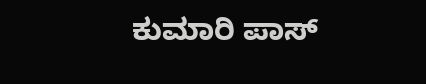ಕುಮಾರಿ ಪಾಸ್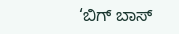‘ಬಿಗ್ ಬಾಸ್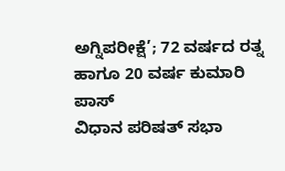ಅಗ್ನಿಪರೀಕ್ಷೆ’; 72 ವರ್ಷದ ರತ್ನ ಹಾಗೂ 20 ವರ್ಷ ಕುಮಾರಿ ಪಾಸ್
ವಿಧಾನ ಪರಿಷತ್ ಸಭಾ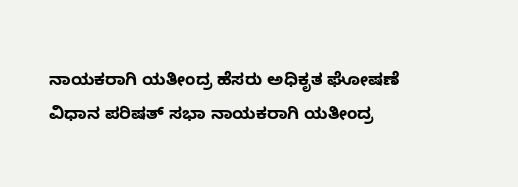ನಾಯಕರಾಗಿ ಯತೀಂದ್ರ ಹೆಸರು ಅಧಿಕೃತ ಘೋಷಣೆ
ವಿಧಾನ ಪರಿಷತ್ ಸಭಾ ನಾಯಕರಾಗಿ ಯತೀಂದ್ರ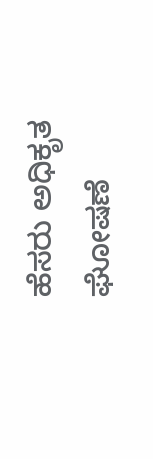ಹೆಸರು ಅಧಿಕೃತ ಘೋಷಣೆ